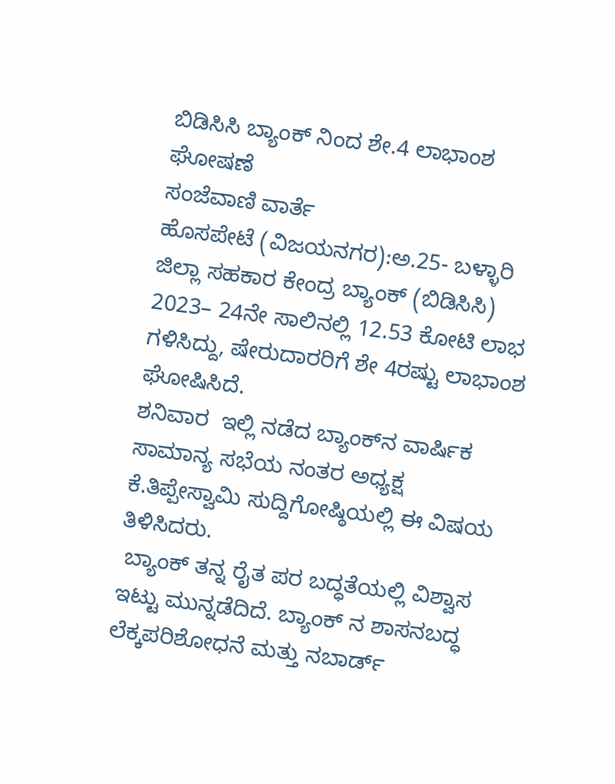ಬಿಡಿಸಿಸಿ ಬ್ಯಾಂಕ್‌ ನಿಂದ ಶೇ.4 ಲಾಭಾಂಶ ಘೋಷಣೆ
ಸಂಜೆವಾಣಿ ವಾರ್ತೆ
ಹೊಸಪೇಟೆ (ವಿಜಯನಗರ):ಅ.25- ಬಳ್ಳಾರಿ ಜಿಲ್ಲಾ ಸಹಕಾರ ಕೇಂದ್ರ ಬ್ಯಾಂಕ್‌ (ಬಿಡಿಸಿಸಿ) 2023– 24ನೇ ಸಾಲಿನಲ್ಲಿ 12.53 ಕೋಟಿ ಲಾಭ ಗಳಿಸಿದ್ದು, ಷೇರುದಾರರಿಗೆ ಶೇ 4ರಷ್ಟು ಲಾಭಾಂಶ ಘೋಷಿಸಿದೆ.
ಶನಿವಾರ  ಇಲ್ಲಿ ನಡೆದ ಬ್ಯಾಂಕ್‌ನ ವಾರ್ಷಿಕ ಸಾಮಾನ್ಯ ಸಭೆಯ ನಂತರ ಅಧ್ಯಕ್ಷ ಕೆ.ತಿಪ್ಪೇಸ್ವಾಮಿ ಸುದ್ದಿಗೋಷ್ಠಿಯಲ್ಲಿ ಈ ವಿಷಯ ತಿಳಿಸಿದರು.
 ಬ್ಯಾಂಕ್‌ ತನ್ನ ರೈತ ಪರ ಬದ್ಧತೆಯಲ್ಲಿ ವಿಶ್ವಾಸ ಇಟ್ಟು ಮುನ್ನಡೆದಿದೆ. ಬ್ಯಾಂಕ್‌ ನ ಶಾಸನಬದ್ಧ ಲೆಕ್ಕಪರಿಶೋಧನೆ ಮತ್ತು ನಬಾರ್ಡ್‌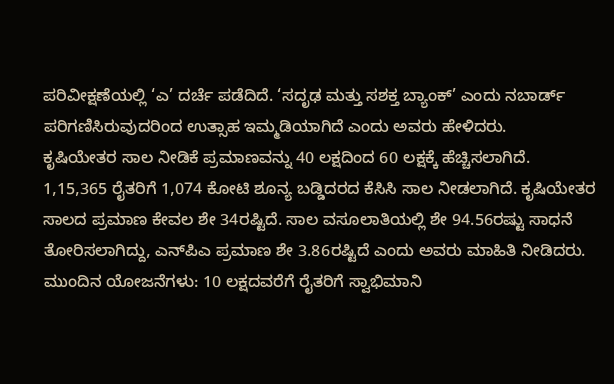ಪರಿವೀಕ್ಷಣೆಯಲ್ಲಿ ‘ಎ’ ದರ್ಚೆ ಪಡೆದಿದೆ. ‘ಸದೃಢ ಮತ್ತು ಸಶಕ್ತ ಬ್ಯಾಂಕ್‌’ ಎಂದು ನಬಾರ್ಡ್‌ ಪರಿಗಣಿಸಿರುವುದರಿಂದ ಉತ್ಸಾಹ ಇಮ್ಮಡಿಯಾಗಿದೆ ಎಂದು ಅವರು ಹೇಳಿದರು.
ಕೃಷಿಯೇತರ ಸಾಲ ನೀಡಿಕೆ ಪ್ರಮಾಣವನ್ನು 40 ಲಕ್ಷದಿಂದ 60 ಲಕ್ಷಕ್ಕೆ ಹೆಚ್ಚಿಸಲಾಗಿದೆ. 1,15,365 ರೈತರಿಗೆ 1,074 ಕೋಟಿ ಶೂನ್ಯ ಬಡ್ಡಿದರದ ಕೆಸಿಸಿ ಸಾಲ ನೀಡಲಾಗಿದೆ. ಕೃಷಿಯೇತರ ಸಾಲದ ಪ್ರಮಾಣ ಕೇವಲ ಶೇ 34ರಷ್ಟಿದೆ. ಸಾಲ ವಸೂಲಾತಿಯಲ್ಲಿ ಶೇ 94.56ರಷ್ಟು ಸಾಧನೆ ತೋರಿಸಲಾಗಿದ್ದು, ಎನ್‌ಪಿಎ ಪ್ರಮಾಣ ಶೇ 3.86ರಷ್ಟಿದೆ ಎಂದು ಅವರು ಮಾಹಿತಿ ನೀಡಿದರು.
ಮುಂದಿನ ಯೋಜನೆಗಳು: 10 ಲಕ್ಷದವರೆಗೆ ರೈತರಿಗೆ ಸ್ವಾಭಿಮಾನಿ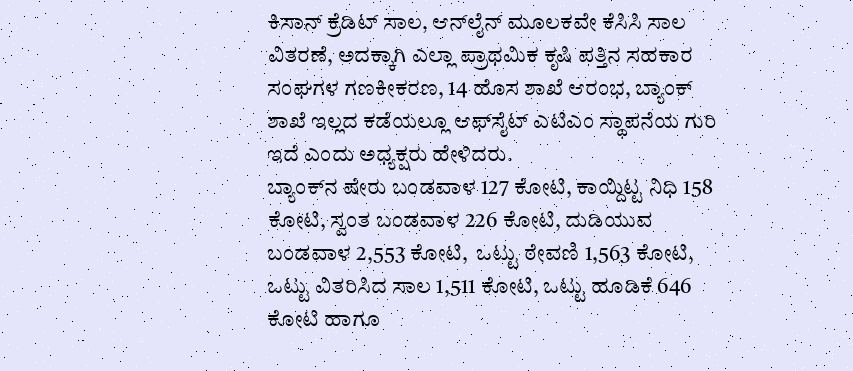ಕಿಸಾನ್‌ ಕ್ರೆಡಿಟ್ ಸಾಲ, ಆನ್‌ಲೈನ್‌ ಮೂಲಕವೇ ಕೆಸಿಸಿ ಸಾಲ ವಿತರಣೆ, ಅದಕ್ಕಾಗಿ ಎಲ್ಲಾ ಪ್ರಾಥಮಿಕ ಕೃಷಿ ಪತ್ತಿನ ಸಹಕಾರ ಸಂಘಗಳ ಗಣಕೀಕರಣ, 14 ಹೊಸ ಶಾಖೆ ಆರಂಭ, ಬ್ಯಾಂಕ್‌ ಶಾಖೆ ಇಲ್ಲದ ಕಡೆಯಲ್ಲೂ ಆಫ್‌ಸೈಟ್‌ ಎಟಿಎಂ ಸ್ಥಾಪನೆಯ ಗುರಿ ಇದೆ ಎಂದು ಅಧ್ಯಕ್ಷರು ಹೇಳಿದರು.
ಬ್ಯಾಂಕ್‌ನ ಷೇರು ಬಂಡವಾಳ 127 ಕೋಟಿ, ಕಾಯ್ದಿಟ್ಟ ನಿಧಿ 158 ಕೋಟಿ, ಸ್ವಂತ ಬಂಡವಾಳ 226 ಕೋಟಿ, ದುಡಿಯುವ ಬಂಡವಾಳ 2,553 ಕೋಟಿ,  ಒಟ್ಟು ಠೇವಣಿ 1,563 ಕೋಟಿ, ಒಟ್ಟು ವಿತರಿಸಿದ ಸಾಲ 1,511 ಕೋಟಿ, ಒಟ್ಟು ಹೂಡಿಕೆ 646 ಕೋಟಿ ಹಾಗೂ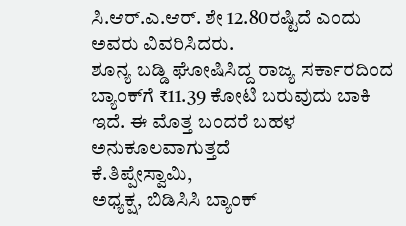ಸಿ.ಆರ್.ಎ.ಆರ್. ಶೇ 12.80ರಷ್ಟಿದೆ ಎಂದು ಅವರು ವಿವರಿಸಿದರು.
ಶೂನ್ಯ ಬಡ್ಡಿ ಘೋಷಿಸಿದ್ದ ರಾಜ್ಯ ಸರ್ಕಾರದಿಂದ ಬ್ಯಾಂಕ್‌ಗೆ ₹11.39 ಕೋಟಿ ಬರುವುದು ಬಾಕಿ ಇದೆ. ಈ ಮೊತ್ತ ಬಂದರೆ ಬಹಳ ಅನುಕೂಲವಾಗುತ್ತದೆ
ಕೆ.ತಿಪ್ಪೇಸ್ವಾಮಿ,
ಅಧ್ಯಕ್ಷ, ಬಿಡಿಸಿಸಿ ಬ್ಯಾಂಕ್‌